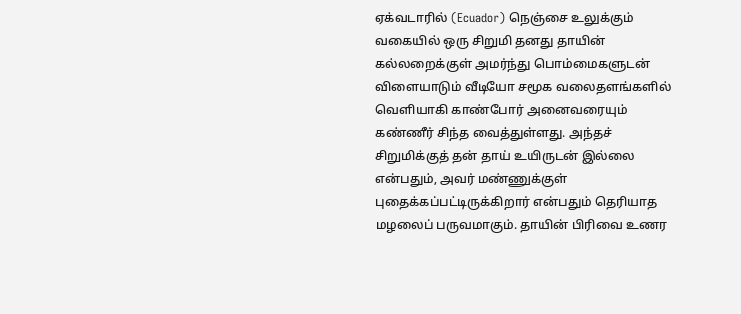ஏக்வடாரில் (Ecuador) நெஞ்சை உலுக்கும் வகையில் ஒரு சிறுமி தனது தாயின் கல்லறைக்குள் அமர்ந்து பொம்மைகளுடன் விளையாடும் வீடியோ சமூக வலைதளங்களில் வெளியாகி காண்போர் அனைவரையும் கண்ணீர் சிந்த வைத்துள்ளது. அந்தச் சிறுமிக்குத் தன் தாய் உயிருடன் இல்லை என்பதும், அவர் மண்ணுக்குள் புதைக்கப்பட்டிருக்கிறார் என்பதும் தெரியாத மழலைப் பருவமாகும். தாயின் பிரிவை உணர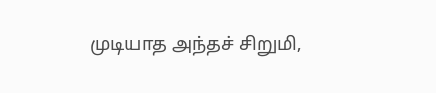முடியாத அந்தச் சிறுமி,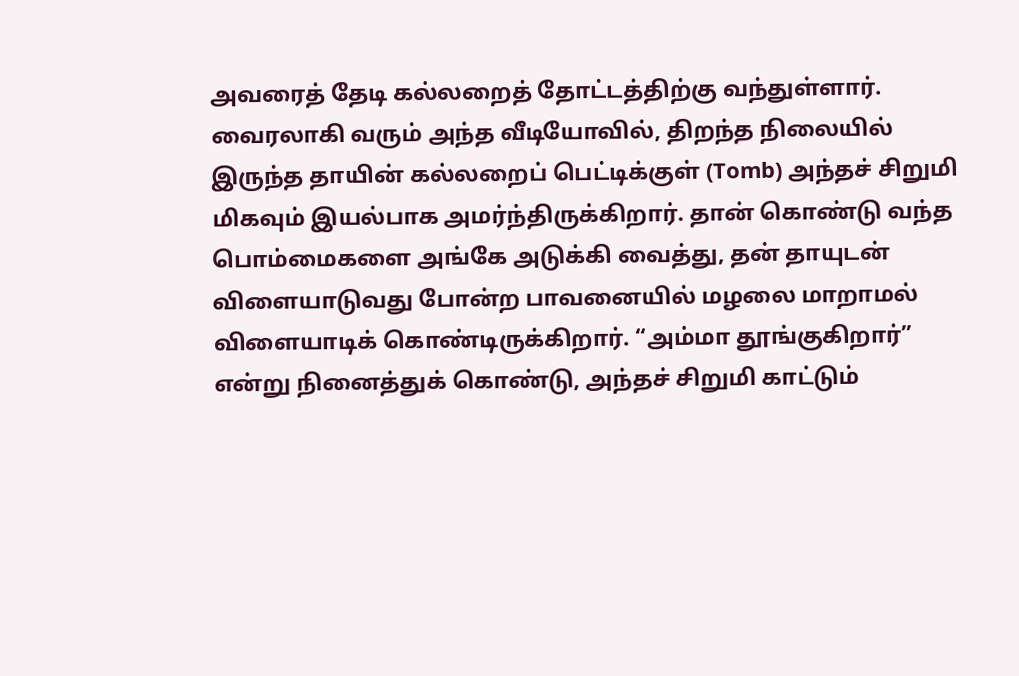அவரைத் தேடி கல்லறைத் தோட்டத்திற்கு வந்துள்ளார்.
வைரலாகி வரும் அந்த வீடியோவில், திறந்த நிலையில் இருந்த தாயின் கல்லறைப் பெட்டிக்குள் (Tomb) அந்தச் சிறுமி மிகவும் இயல்பாக அமர்ந்திருக்கிறார். தான் கொண்டு வந்த பொம்மைகளை அங்கே அடுக்கி வைத்து, தன் தாயுடன் விளையாடுவது போன்ற பாவனையில் மழலை மாறாமல் விளையாடிக் கொண்டிருக்கிறார். “அம்மா தூங்குகிறார்” என்று நினைத்துக் கொண்டு, அந்தச் சிறுமி காட்டும்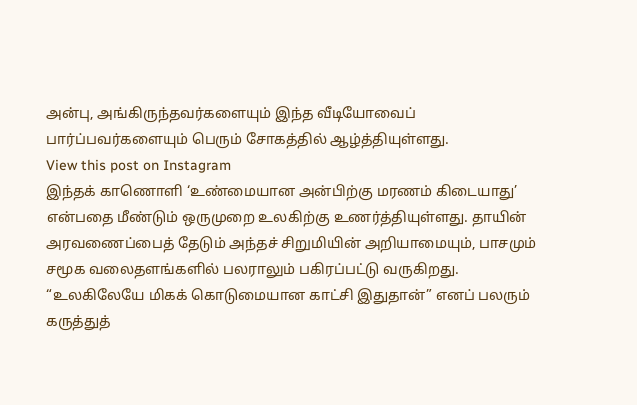அன்பு, அங்கிருந்தவர்களையும் இந்த வீடியோவைப் பார்ப்பவர்களையும் பெரும் சோகத்தில் ஆழ்த்தியுள்ளது.
View this post on Instagram
இந்தக் காணொளி ‘உண்மையான அன்பிற்கு மரணம் கிடையாது’ என்பதை மீண்டும் ஒருமுறை உலகிற்கு உணர்த்தியுள்ளது. தாயின் அரவணைப்பைத் தேடும் அந்தச் சிறுமியின் அறியாமையும், பாசமும் சமூக வலைதளங்களில் பலராலும் பகிரப்பட்டு வருகிறது. “உலகிலேயே மிகக் கொடுமையான காட்சி இதுதான்” எனப் பலரும் கருத்துத்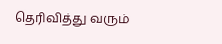தெரிவித்து வரும்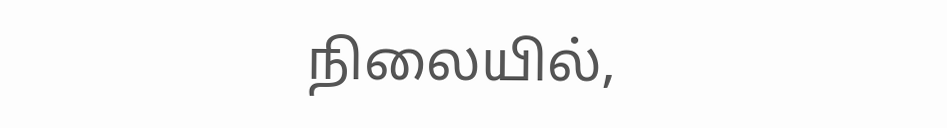நிலையில்,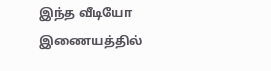இந்த வீடியோ இணையத்தில்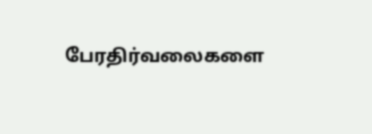பேரதிர்வலைகளை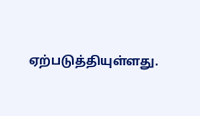ஏற்படுத்தியுள்ளது.